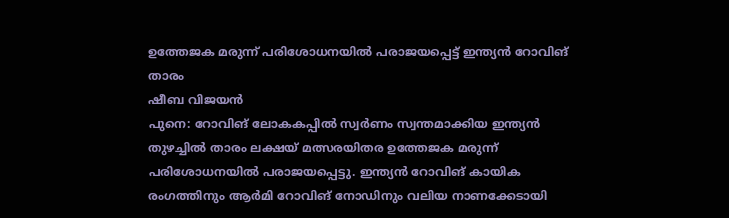ഉത്തേജക മരുന്ന് പരിശോധനയിൽ പരാജയപ്പെട്ട് ഇന്ത്യൻ റോവിങ് താരം
ഷീബ വിജയൻ
പുനെ: റോവിങ് ലോകകപ്പിൽ സ്വർണം സ്വന്തമാക്കിയ ഇന്ത്യൻ തുഴച്ചിൽ താരം ലക്ഷയ് മത്സരയിതര ഉത്തേജക മരുന്ന് പരിശോധനയിൽ പരാജയപ്പെട്ടു. ഇന്ത്യൻ റോവിങ് കായിക രംഗത്തിനും ആർമി റോവിങ് നോഡിനും വലിയ നാണക്കേടായി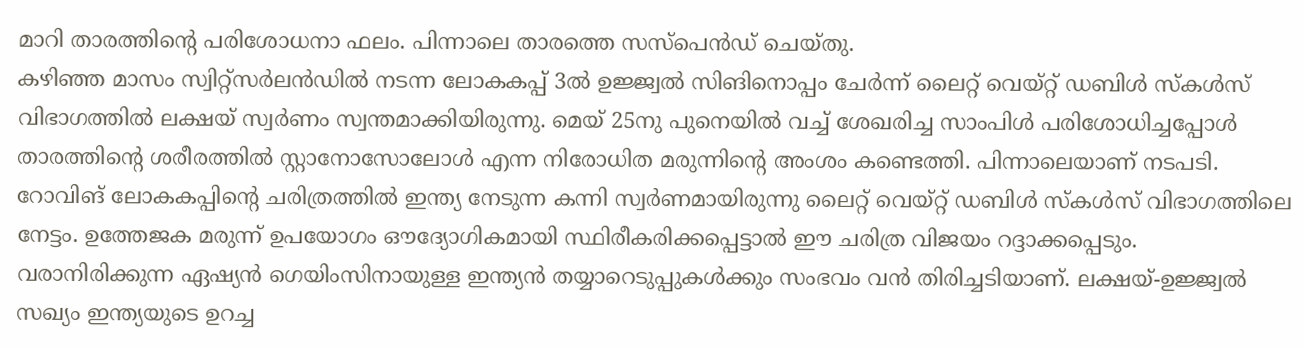മാറി താരത്തിന്റെ പരിശോധനാ ഫലം. പിന്നാലെ താരത്തെ സസ്പെൻഡ് ചെയ്തു.
കഴിഞ്ഞ മാസം സ്വിറ്റ്സർലൻഡിൽ നടന്ന ലോകകപ്പ് 3ൽ ഉജ്ജ്വൽ സിങിനൊപ്പം ചേർന്ന് ലൈറ്റ് വെയ്റ്റ് ഡബിൾ സ്കൾസ് വിഭാഗത്തിൽ ലക്ഷയ് സ്വർണം സ്വന്തമാക്കിയിരുന്നു. മെയ് 25നു പുനെയിൽ വച്ച് ശേഖരിച്ച സാംപിൾ പരിശോധിച്ചപ്പോൾ താരത്തിന്റെ ശരീരത്തിൽ സ്റ്റാനോസോലോൾ എന്ന നിരോധിത മരുന്നിന്റെ അംശം കണ്ടെത്തി. പിന്നാലെയാണ് നടപടി.
റോവിങ് ലോകകപ്പിന്റെ ചരിത്രത്തിൽ ഇന്ത്യ നേടുന്ന കന്നി സ്വർണമായിരുന്നു ലൈറ്റ് വെയ്റ്റ് ഡബിൾ സ്കൾസ് വിഭാഗത്തിലെ നേട്ടം. ഉത്തേജക മരുന്ന് ഉപയോഗം ഔദ്യോഗികമായി സ്ഥിരീകരിക്കപ്പെട്ടാൽ ഈ ചരിത്ര വിജയം റദ്ദാക്കപ്പെടും. വരാനിരിക്കുന്ന ഏഷ്യൻ ഗെയിംസിനായുള്ള ഇന്ത്യൻ തയ്യാറെടുപ്പുകൾക്കും സംഭവം വൻ തിരിച്ചടിയാണ്. ലക്ഷയ്-ഉജ്ജ്വൽ സഖ്യം ഇന്ത്യയുടെ ഉറച്ച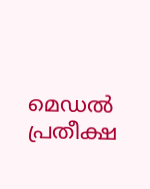മെഡൽ പ്രതീക്ഷ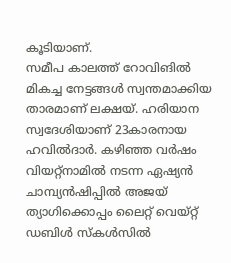കൂടിയാണ്.
സമീപ കാലത്ത് റോവിങിൽ മികച്ച നേട്ടങ്ങൾ സ്വന്തമാക്കിയ താരമാണ് ലക്ഷയ്. ഹരിയാന സ്വദേശിയാണ് 23കാരനായ ഹവിൽദാർ. കഴിഞ്ഞ വർഷം വിയറ്റ്നാമിൽ നടന്ന ഏഷ്യൻ ചാമ്പ്യൻഷിപ്പിൽ അജയ് ത്യാഗിക്കൊപ്പം ലൈറ്റ് വെയ്റ്റ് ഡബിൾ സ്കൾസിൽ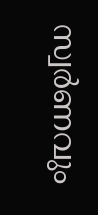സ്വർണവും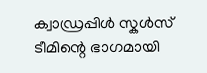ക്വാഡ്രപ്പിൾ സ്കൾസ് ടീമിന്റെ ഭാഗമായി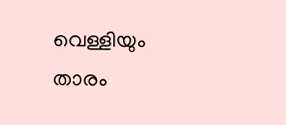വെള്ളിയും താരം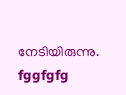നേടിയിരുന്നു.
fggfgfg